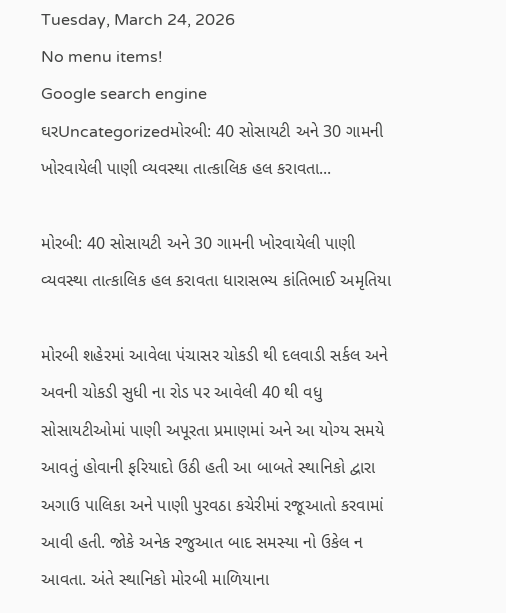Tuesday, March 24, 2026
No menu items!
Google search engine
ઘરUncategorizedમોરબી: 40 સોસાયટી અને 30 ગામની ખોરવાયેલી પાણી વ્યવસ્થા તાત્કાલિક હલ કરાવતા...

મોરબી: 40 સોસાયટી અને 30 ગામની ખોરવાયેલી પાણી વ્યવસ્થા તાત્કાલિક હલ કરાવતા ધારાસભ્ય કાંતિભાઈ અમૃતિયા

મોરબી શહેરમાં આવેલા પંચાસર ચોકડી થી દલવાડી સર્કલ અને અવની ચોકડી સુધી ના રોડ પર આવેલી 40 થી વધુ સોસાયટીઓમાં પાણી અપૂરતા પ્રમાણમાં અને આ યોગ્ય સમયે આવતું હોવાની ફરિયાદો ઉઠી હતી આ બાબતે સ્થાનિકો દ્વારા અગાઉ પાલિકા અને પાણી પુરવઠા કચેરીમાં રજૂઆતો કરવામાં આવી હતી. જોકે અનેક રજુઆત બાદ સમસ્યા નો ઉકેલ ન આવતા. અંતે સ્થાનિકો મોરબી માળિયાના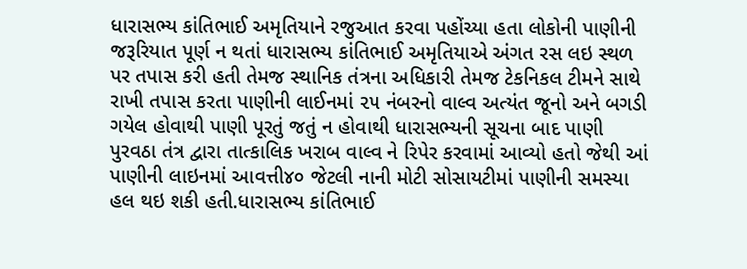ધારાસભ્ય કાંતિભાઈ અમૃતિયાને રજુઆત કરવા પહોંચ્યા હતા લોકોની પાણીની જરૂરિયાત પૂર્ણ ન થતાં ધારાસભ્ય કાંતિભાઈ અમૃતિયાએ અંગત રસ લઇ સ્થળ પર તપાસ કરી હતી તેમજ સ્થાનિક તંત્રના અધિકારી તેમજ ટેકનિકલ ટીમને સાથે રાખી તપાસ કરતા પાણીની લાઈનમાં ૨૫ નંબરનો વાલ્વ અત્યંત જૂનો અને બગડી ગયેલ હોવાથી પાણી પૂરતું જતું ન હોવાથી ધારાસભ્યની સૂચના બાદ પાણી પુરવઠા તંત્ર દ્વારા તાત્કાલિક ખરાબ વાલ્વ ને રિપેર કરવામાં આવ્યો હતો જેથી આં પાણીની લાઇનમાં આવત્તી૪૦ જેટલી નાની મોટી સોસાયટીમાં પાણીની સમસ્યા હલ થઇ શકી હતી.ધારાસભ્ય કાંતિભાઈ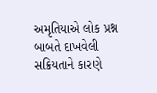અમૃતિયાએ લોક પ્રશ્ન બાબતે દાખવેલી સક્રિયતાને કારણે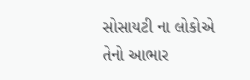સોસાયટી ના લોકોએ તેનો આભાર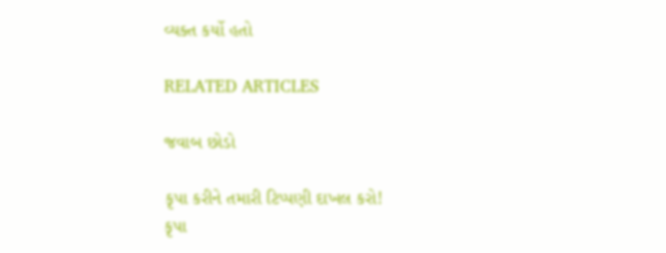વ્યક્ત કર્યો હતો

RELATED ARTICLES

જવાબ છોડો

કૃપા કરીને તમારી ટિપ્પણી દાખલ કરો!
કૃપા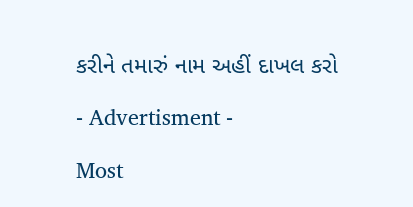કરીને તમારું નામ અહીં દાખલ કરો

- Advertisment -

Most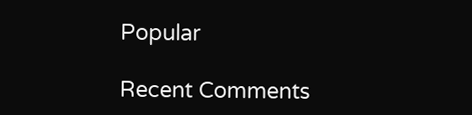Popular

Recent Comments